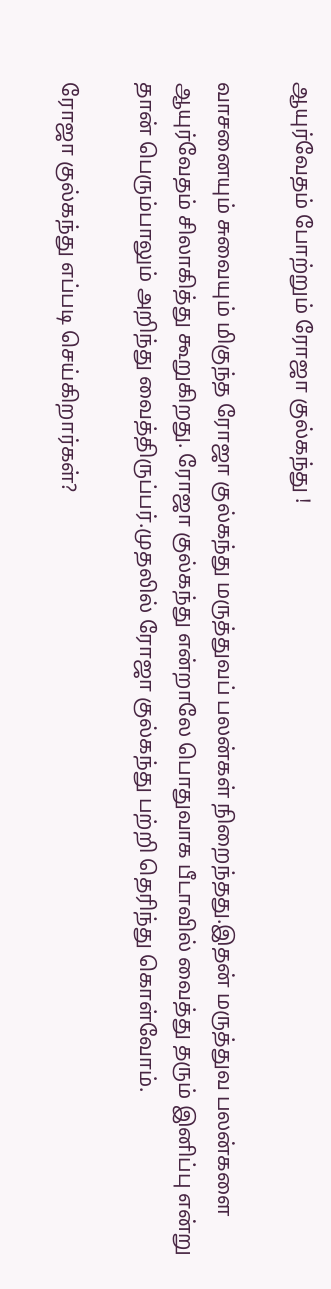ஆயுர்வேதம் போற்றும் ரோஜா குல்கந்து !

வாசனையும் சுவையும் மிகுந்த ரோஜா குல்கந்து மருத்துவப் பலன்கள் நிறைந்தது.இதன் மருத்துவ பலன்களை ஆயுர்வேதம் சிலாகித்து கூறுகிறது. ரோஜா குல்கந்து என்றாலே பொதுவாக பீடாவில் வைத்து தரும் இனிப்பு என்று தான் பெரும்பாலும் அறிந்து வைத்திருப்பர்.முதலில் ரோஜா குல்கந்து பற்றி தெரிந்து கொள்வோம்.

ரோஜா குல்கந்து எப்படி செய்கிறார்கள்?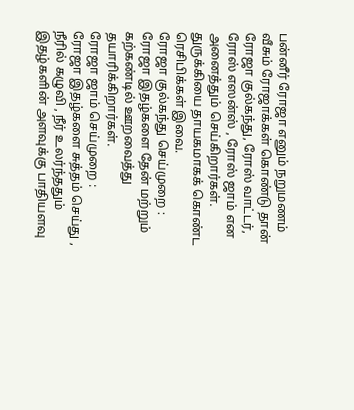பன்னீர் ரோஜா எனும் நறுமணம் வீசும் ரோஜாக்கள் கொண்டு தான் ரோஜா குல்கந்து, ரோஸ் வாட்டர், ரோஸ் எஸன்ஸ் , ரோஸ் ஜாம் என அனைத்தும் செய்கிறார்கள். துருக்கியை தாயகமாகக் கொண்ட ரெசிபிக்கள் இவை.
ரோஜா குல்கந்து செய்முறை :
ரோஜா இதழ்களை தேன் மற்றும் கற்கண்டில் ஊறவைத்து தயாரிக்கிறார்கள்.
ரோஜா ஜாம் செய்முறை :
ரோஜா இதழ்களை சுத்தம் செய்து , நீரில் கழுவி , நீர் உலர்ந்ததும் இதழ்களின் அளவுக்கு பாதியளவு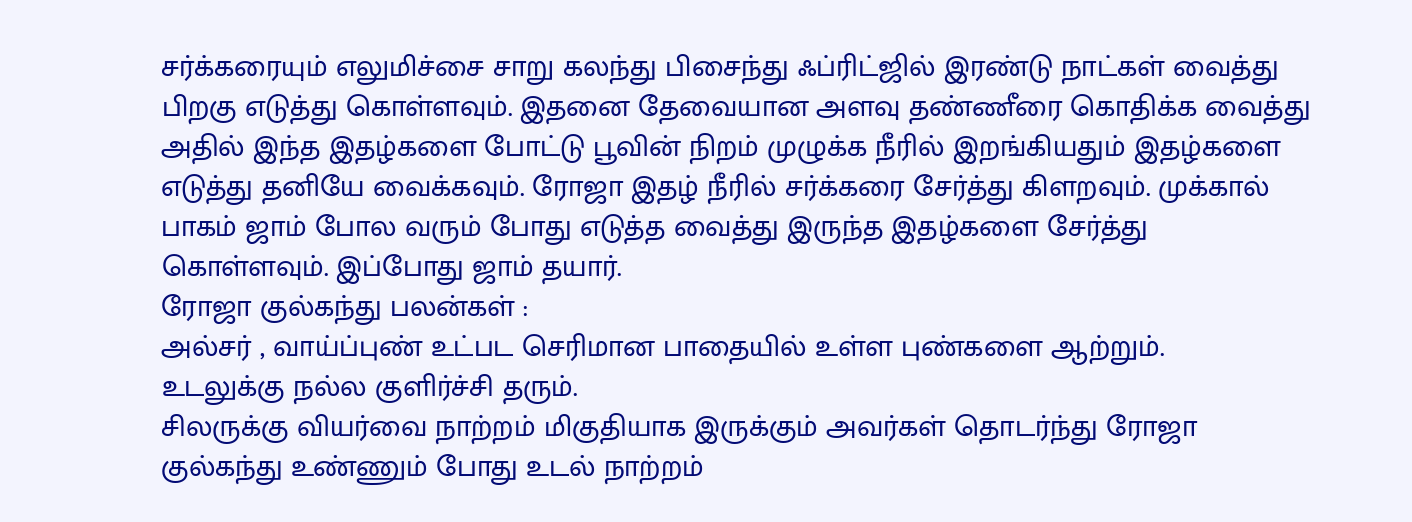சர்க்கரையும் எலுமிச்சை சாறு கலந்து பிசைந்து ஃப்ரிட்ஜில் இரண்டு நாட்கள் வைத்து பிறகு எடுத்து கொள்ளவும். இதனை தேவையான அளவு தண்ணீரை கொதிக்க வைத்து அதில் இந்த இதழ்களை போட்டு பூவின் நிறம் முழுக்க நீரில் இறங்கியதும் இதழ்களை எடுத்து தனியே வைக்கவும். ரோஜா இதழ் நீரில் சர்க்கரை சேர்த்து கிளறவும். முக்கால் பாகம் ஜாம் போல வரும் போது எடுத்த வைத்து இருந்த இதழ்களை சேர்த்து கொள்ளவும். இப்போது ஜாம் தயார்.
ரோஜா குல்கந்து பலன்கள் :
அல்சர் , வாய்ப்புண் உட்பட செரிமான பாதையில் உள்ள புண்களை ஆற்றும்.
உடலுக்கு நல்ல குளிர்ச்சி தரும்.
சிலருக்கு வியர்வை நாற்றம் மிகுதியாக இருக்கும் அவர்கள் தொடர்ந்து ரோஜா குல்கந்து உண்ணும் போது உடல் நாற்றம்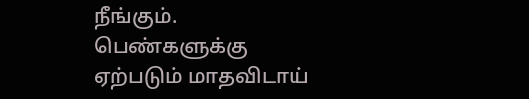நீங்கும்.
பெண்களுக்கு ஏற்படும் மாதவிடாய்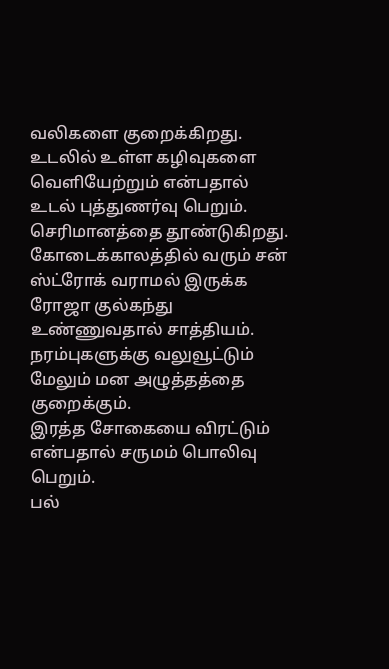வலிகளை குறைக்கிறது.
உடலில் உள்ள கழிவுகளை வெளியேற்றும் என்பதால் உடல் புத்துணர்வு பெறும்.
செரிமானத்தை தூண்டுகிறது.
கோடைக்காலத்தில் வரும் சன் ஸ்ட்ரோக் வராமல் இருக்க ரோஜா குல்கந்து உண்ணுவதால் சாத்தியம்.
நரம்புகளுக்கு வலுவூட்டும் மேலும் மன அழுத்தத்தை குறைக்கும்.
இரத்த சோகையை விரட்டும் என்பதால் சருமம் பொலிவு பெறும்.
பல்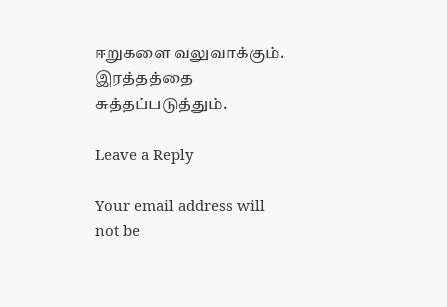ஈறுகளை வலுவாக்கும்.
இரத்தத்தை சுத்தப்படுத்தும்.

Leave a Reply

Your email address will not be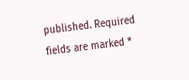published. Required fields are marked *